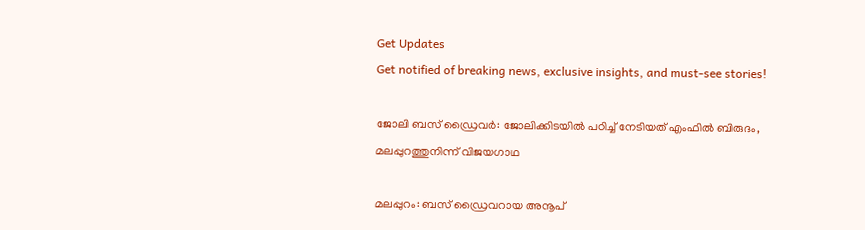Get Updates
Get notified of breaking news, exclusive insights, and must-see stories!

ജോലി ബസ് ഡ്രൈവര്‍: ജോലിക്കിടയില്‍ പഠിച്ച് നേടിയത് എംഫില്‍ ബിരുദം, മലപ്പുറത്തുനിന്ന് വിജയഗാഥ

മലപ്പുറം: ബസ് ഡ്രൈവറായ അനൂപ്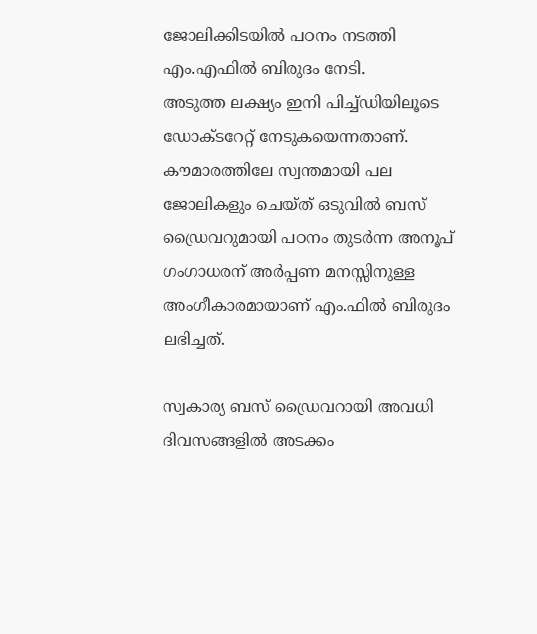ജോലിക്കിടയില്‍ പഠനം നടത്തി എം.എഫില്‍ ബിരുദം നേടി.
അടുത്ത ലക്ഷ്യം ഇനി പിച്ച്ഡിയിലൂടെ ഡോക്ടറേറ്റ് നേടുകയെന്നതാണ്. കൗമാരത്തിലേ സ്വന്തമായി പല ജോലികളും ചെയ്ത് ഒടുവില്‍ ബസ് ഡ്രൈവറുമായി പഠനം തുടര്‍ന്ന അനൂപ് ഗംഗാധരന് അര്‍പ്പണ മനസ്സിനുള്ള അംഗീകാരമായാണ് എം.ഫില്‍ ബിരുദം ലഭിച്ചത്.

സ്വകാര്യ ബസ് ഡ്രൈവറായി അവധി ദിവസങ്ങളില്‍ അടക്കം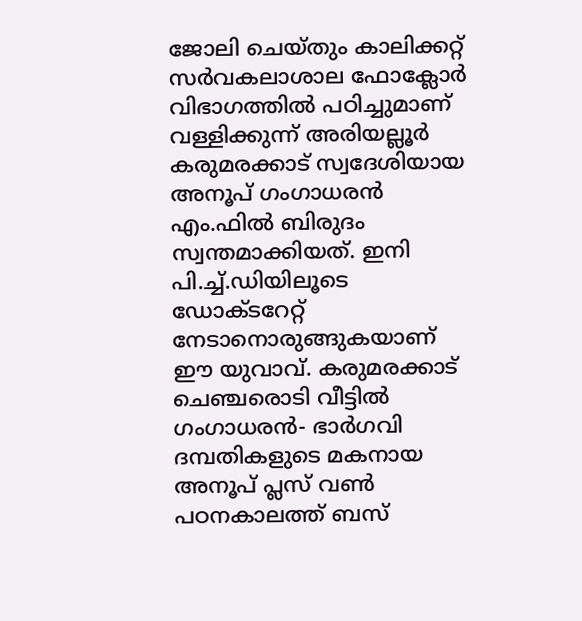ജോലി ചെയ്തും കാലിക്കറ്റ് സര്‍വകലാശാല ഫോക്ലോര്‍ വിഭാഗത്തില്‍ പഠിച്ചുമാണ് വള്ളിക്കുന്ന് അരിയല്ലൂര്‍ കരുമരക്കാട് സ്വദേശിയായ അനൂപ് ഗംഗാധരന്‍ എം.ഫില്‍ ബിരുദം സ്വന്തമാക്കിയത്. ഇനി പി.ച്ച്.ഡിയിലൂടെ ഡോക്ടറേറ്റ് നേടാനൊരുങ്ങുകയാണ് ഈ യുവാവ്. കരുമരക്കാട് ചെഞ്ചരൊടി വീട്ടില്‍ ഗംഗാധരന്‍- ഭാര്‍ഗവി ദമ്പതികളുടെ മകനായ അനൂപ് പ്ലസ് വണ്‍ പഠനകാലത്ത് ബസ്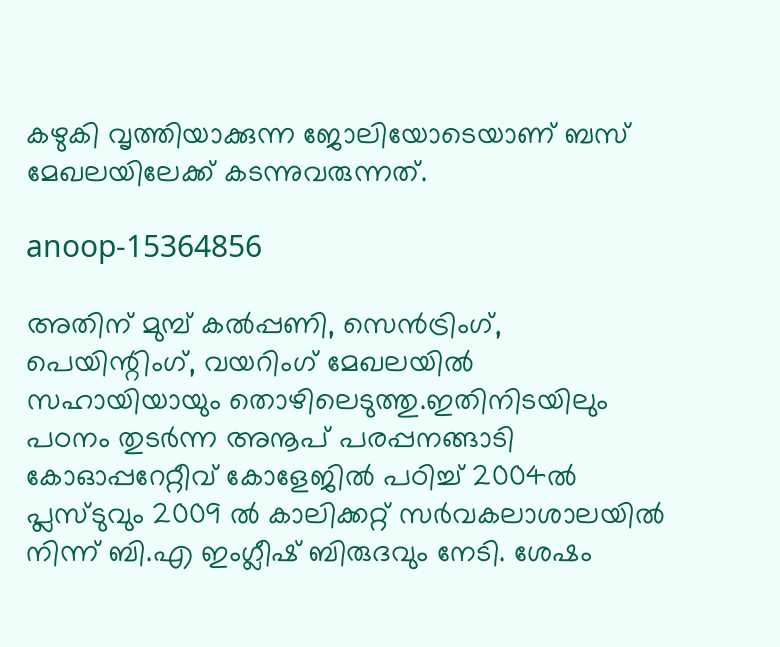കഴുകി വൃത്തിയാക്കുന്ന ജോലിയോടെയാണ് ബസ് മേഖലയിലേക്ക് കടന്നുവരുന്നത്.

anoop-15364856

അതിന് മുമ്പ് കല്‍പ്പണി, സെന്‍ട്രിംഗ്, പെയിന്റിംഗ്, വയറിംഗ് മേഖലയില്‍ സഹായിയായും തൊഴിലെടുത്തു.ഇതിനിടയിലും പഠനം തുടര്‍ന്ന അനൂപ് പരപ്പനങ്ങാടി കോഓപ്പറേറ്റീവ് കോളേജില്‍ പഠിച്ച് 2004ല്‍ പ്ലസ്ടുവും 2009 ല്‍ കാലിക്കറ്റ് സര്‍വകലാശാലയില്‍ നിന്ന് ബി.എ ഇംഗ്ലീഷ് ബിരുദവും നേടി. ശേഷം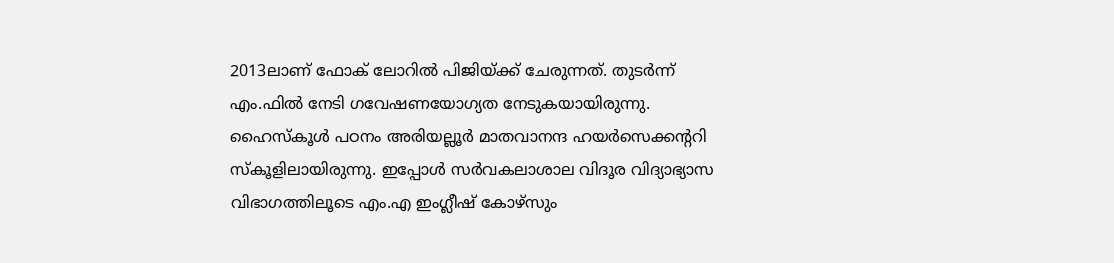2013ലാണ് ഫോക് ലോറില്‍ പിജിയ്ക്ക് ചേരുന്നത്. തുടര്‍ന്ന് എം.ഫില്‍ നേടി ഗവേഷണയോഗ്യത നേടുകയായിരുന്നു. ഹൈസ്‌കൂള്‍ പഠനം അരിയല്ലൂര്‍ മാതവാനന്ദ ഹയര്‍സെക്കന്ററി സ്‌കൂളിലായിരുന്നു. ഇപ്പോള്‍ സര്‍വകലാശാല വിദൂര വിദ്യാഭ്യാസ വിഭാഗത്തിലൂടെ എം.എ ഇംഗ്ലീഷ് കോഴ്സും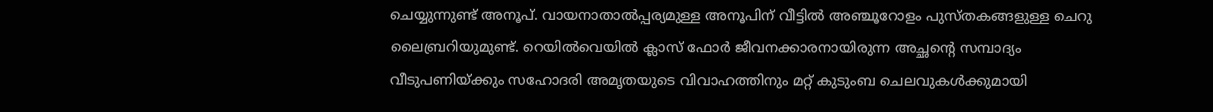ചെയ്യുന്നുണ്ട് അനൂപ്. വായനാതാല്‍പ്പര്യമുള്ള അനൂപിന് വീട്ടില്‍ അഞ്ചൂറോളം പുസ്തകങ്ങളുള്ള ചെറു ലൈബ്രറിയുമുണ്ട്. റെയില്‍വെയില്‍ ക്ലാസ് ഫോര്‍ ജീവനക്കാരനായിരുന്ന അച്ഛന്റെ സമ്പാദ്യം വീടുപണിയ്ക്കും സഹോദരി അമൃതയുടെ വിവാഹത്തിനും മറ്റ് കുടുംബ ചെലവുകള്‍ക്കുമായി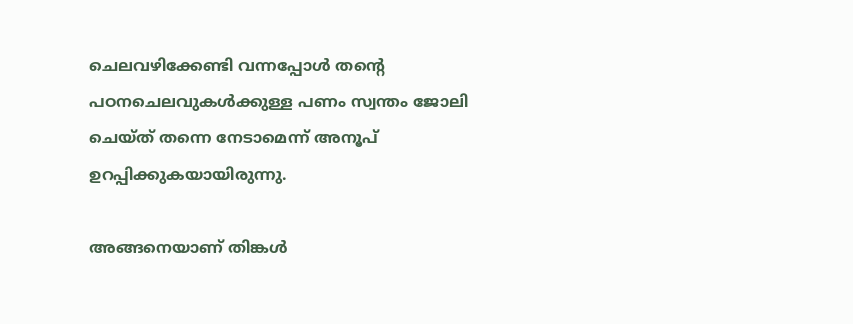ചെലവഴിക്കേണ്ടി വന്നപ്പോള്‍ തന്റെ പഠനചെലവുകള്‍ക്കുള്ള പണം സ്വന്തം ജോലി ചെയ്ത് തന്നെ നേടാമെന്ന് അനൂപ് ഉറപ്പിക്കുകയായിരുന്നു.

അങ്ങനെയാണ് തിങ്കള്‍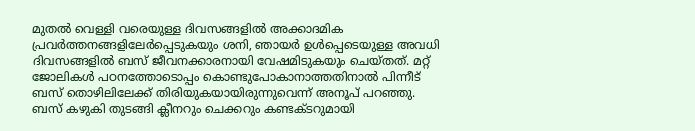മുതല്‍ വെള്ളി വരെയുള്ള ദിവസങ്ങളില്‍ അക്കാദമിക പ്രവര്‍ത്തനങ്ങളിലേര്‍പ്പെടുകയും ശനി, ഞായര്‍ ഉള്‍പ്പെടെയുള്ള അവധി ദിവസങ്ങളില്‍ ബസ് ജീവനക്കാരനായി വേഷമിടുകയും ചെയ്തത്. മറ്റ് ജോലികള്‍ പഠനത്തോടൊപ്പം കൊണ്ടുപോകാനാത്തതിനാല്‍ പിന്നീട് ബസ് തൊഴിലിലേക്ക് തിരിയുകയായിരുന്നുവെന്ന് അനൂപ് പറഞ്ഞു. ബസ് കഴുകി തുടങ്ങി ക്ലീനറും ചെക്കറും കണ്ടക്ടറുമായി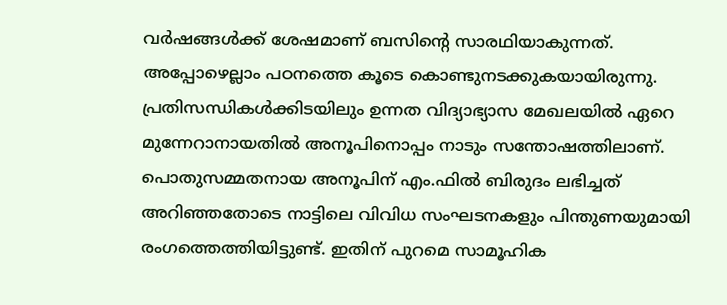വര്‍ഷങ്ങള്‍ക്ക് ശേഷമാണ് ബസിന്റെ സാരഥിയാകുന്നത്. അപ്പോഴെല്ലാം പഠനത്തെ കൂടെ കൊണ്ടുനടക്കുകയായിരുന്നു. പ്രതിസന്ധികള്‍ക്കിടയിലും ഉന്നത വിദ്യാഭ്യാസ മേഖലയില്‍ ഏറെ മുന്നേറാനായതില്‍ അനൂപിനൊപ്പം നാടും സന്തോഷത്തിലാണ്. പൊതുസമ്മതനായ അനൂപിന് എം.ഫില്‍ ബിരുദം ലഭിച്ചത് അറിഞ്ഞതോടെ നാട്ടിലെ വിവിധ സംഘടനകളും പിന്തുണയുമായി രംഗത്തെത്തിയിട്ടുണ്ട്. ഇതിന് പുറമെ സാമൂഹിക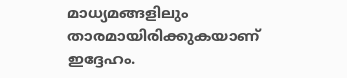മാധ്യമങ്ങളിലും താരമായിരിക്കുകയാണ് ഇദ്ദേഹം.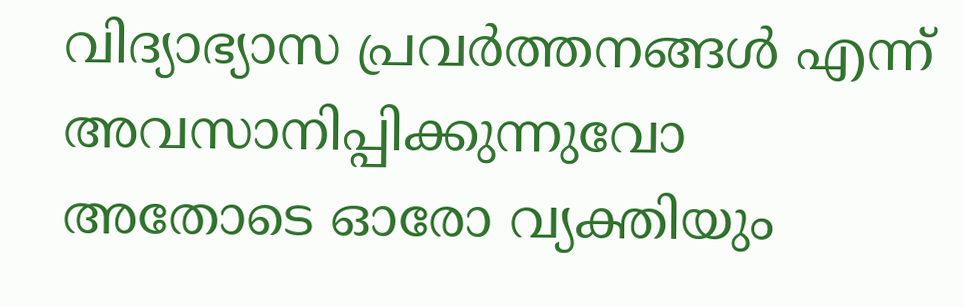വിദ്യാഭ്യാസ പ്രവര്‍ത്തനങ്ങള്‍ എന്ന് അവസാനിപ്പിക്കുന്നുവോ അതോടെ ഓരോ വ്യക്തിയും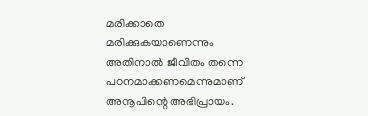മരിക്കാതെ മരിക്കുകയാണെന്നും അതിനാല്‍ ജീവിതം തന്നെ പഠനമാക്കണമെന്നുമാണ് അനൂപിന്റെ അഭിപ്രായം.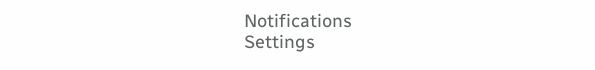Notifications
Settings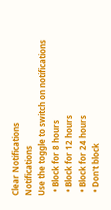Clear Notifications
Notifications
Use the toggle to switch on notifications
  • Block for 8 hours
  • Block for 12 hours
  • Block for 24 hours
  • Don't block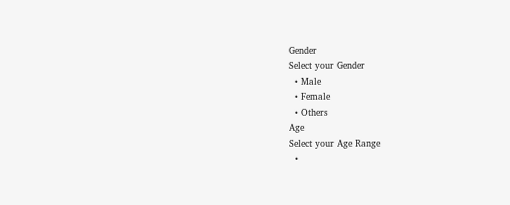Gender
Select your Gender
  • Male
  • Female
  • Others
Age
Select your Age Range
  •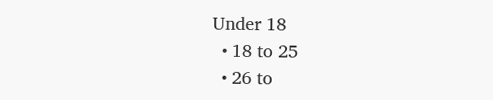Under 18
  • 18 to 25
  • 26 to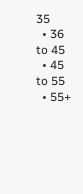35
  • 36 to 45
  • 45 to 55
  • 55+